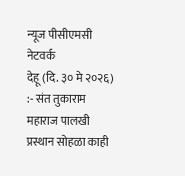न्यूज पीसीएमसी नेटवर्क
देहू (दि. ३० मे २०२६) :- संत तुकाराम महाराज पालखी प्रस्थान सोहळा काही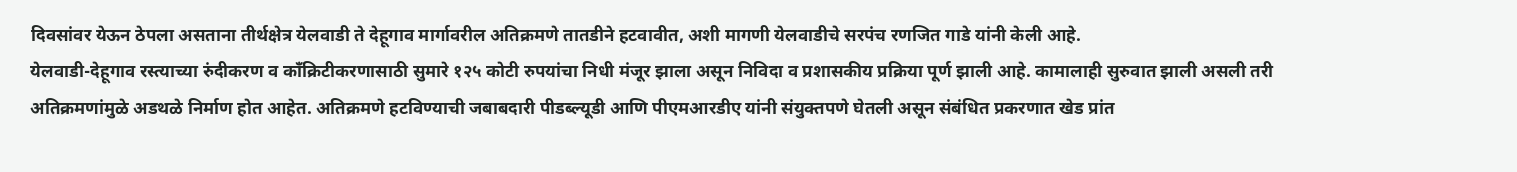दिवसांवर येऊन ठेपला असताना तीर्थक्षेत्र येलवाडी ते देहूगाव मार्गावरील अतिक्रमणे तातडीने हटवावीत, अशी मागणी येलवाडीचे सरपंच रणजित गाडे यांनी केली आहे.
येलवाडी-देहूगाव रस्त्याच्या रुंदीकरण व काँक्रिटीकरणासाठी सुमारे १२५ कोटी रुपयांचा निधी मंजूर झाला असून निविदा व प्रशासकीय प्रक्रिया पूर्ण झाली आहे. कामालाही सुरुवात झाली असली तरी अतिक्रमणांमुळे अडथळे निर्माण होत आहेत. अतिक्रमणे हटविण्याची जबाबदारी पीडब्ल्यूडी आणि पीएमआरडीए यांनी संयुक्तपणे घेतली असून संबंधित प्रकरणात खेड प्रांत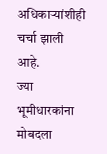अधिकाऱ्यांशीही चर्चा झाली आहे.
ज्या भूमीधारकांना मोबदला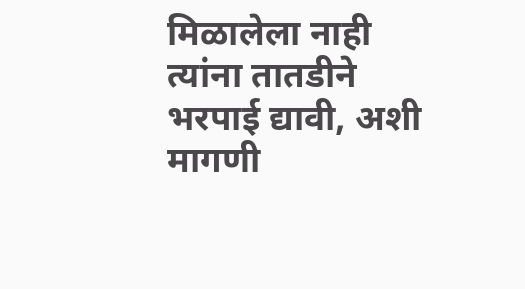मिळालेला नाही त्यांना तातडीने भरपाई द्यावी, अशी मागणी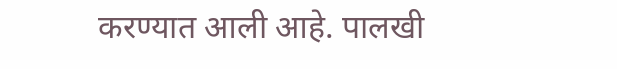करण्यात आली आहे. पालखी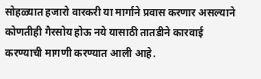सोहळ्यात हजारो वारकरी या मार्गाने प्रवास करणार असल्याने कोणतीही गैरसोय होऊ नये यासाठी तातडीने कारवाई करण्याची मागणी करण्यात आली आहे.